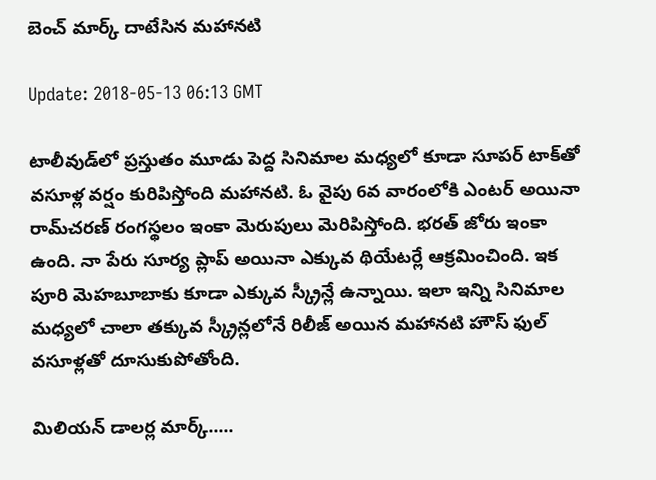బెంచ్ మార్క్ దాటేసిన మ‌హాన‌టి

Update: 2018-05-13 06:13 GMT

టాలీవుడ్‌లో ప్రస్తుతం మూడు పెద్ద సినిమాల మ‌ధ్యలో కూడా సూప‌ర్ టాక్‌తో వ‌సూళ్ల వ‌ర్షం కురిపిస్తోంది మ‌హాన‌టి. ఓ వైపు 6వ వారంలోకి ఎంట‌ర్ అయినా రామ్‌చ‌ర‌ణ్ రంగ‌స్థలం ఇంకా మెరుపులు మెరిపిస్తోంది. భ‌ర‌త్ జోరు ఇంకా ఉంది. నా పేరు సూర్య ప్లాప్ అయినా ఎక్కువ థియేట‌ర్లే ఆక్రమించింది. ఇక పూరి మెహ‌బూబాకు కూడా ఎక్కువ స్క్రీన్లే ఉన్నాయి. ఇలా ఇన్ని సినిమాల మ‌ధ్యలో చాలా త‌క్కువ స్క్రీన్ల‌లోనే రిలీజ్ అయిన మ‌హాన‌టి హౌస్ ఫుల్ వ‌సూళ్లతో దూసుకుపోతోంది.

మిలియన్ డాలర్ల మార్క్.....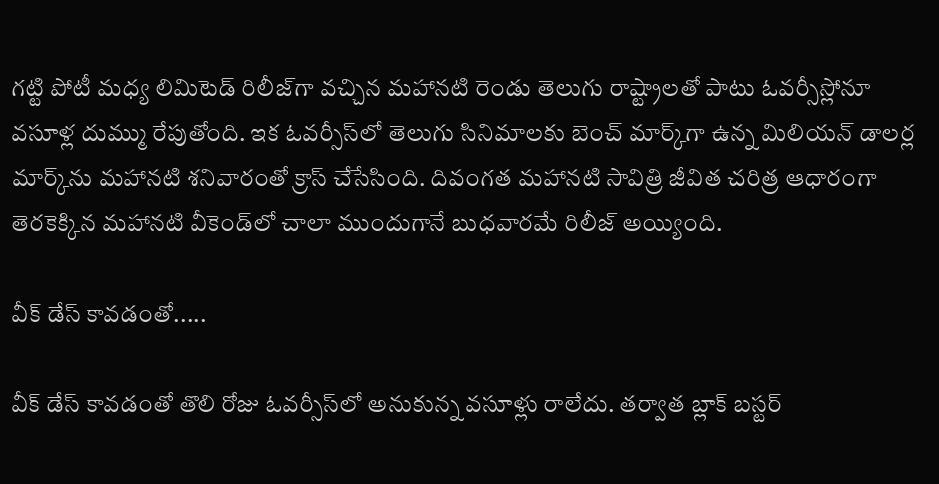గ‌ట్టి పోటీ మ‌ధ్య లిమిటెడ్ రిలీజ్‌గా వ‌చ్చిన మ‌హాన‌టి రెండు తెలుగు రాష్ట్రాల‌తో పాటు ఓవ‌ర్సీస్లోనూ వ‌సూళ్ల దుమ్ము రేపుతోంది. ఇక ఓవ‌ర్సీస్‌లో తెలుగు సినిమాల‌కు బెంచ్ మార్క్‌గా ఉన్న మిలియ‌న్ డాల‌ర్ల మార్క్‌ను మ‌హాన‌టి శ‌నివారంతో క్రాస్ చేసేసింది. దివంగ‌త మ‌హాన‌టి సావిత్రి జీవిత చ‌రిత్ర ఆధారంగా తెర‌కెక్కిన మ‌హాన‌టి వీకెండ్‌లో చాలా ముందుగానే బుధ‌వార‌మే రిలీజ్ అయ్యింది.

వీక్ డేస్ కావడంతో.....

వీక్ డేస్ కావ‌డంతో తొలి రోజు ఓవ‌ర్సీస్‌లో అనుకున్న వ‌సూళ్లు రాలేదు. త‌ర్వాత బ్లాక్ బ‌స్ట‌ర్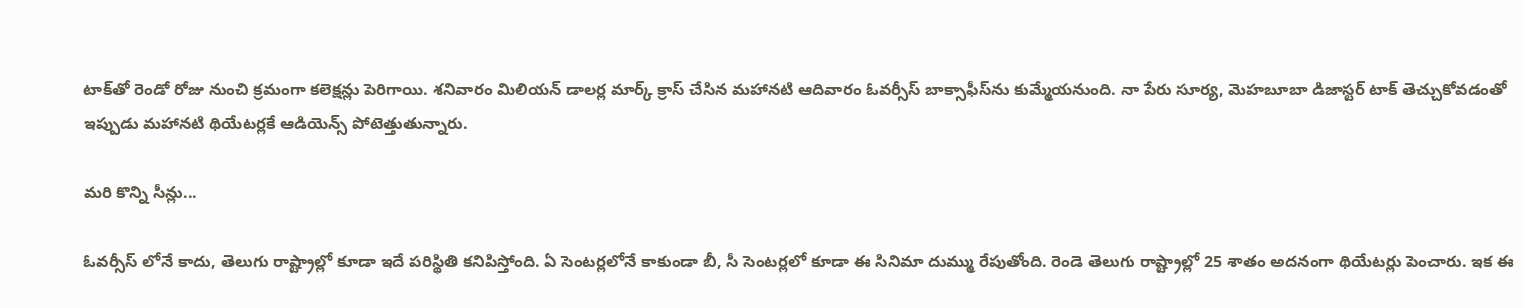టాక్‌తో రెండో రోజు నుంచి క్రమంగా కలెక్షన్లు పెరిగాయి. శ‌నివారం మిలియ‌న్ డాల‌ర్ల మార్క్ క్రాస్ చేసిన మ‌హాన‌టి ఆదివారం ఓవ‌ర్సీస్ బాక్సాఫీస్‌ను కుమ్మేయ‌నుంది. నా పేరు సూర్య, మెహ‌బూబా డిజాస్టర్ టాక్ తెచ్చుకోవ‌డంతో ఇప్పుడు మ‌హాన‌టి థియేట‌ర్లకే ఆడియెన్స్ పోటెత్తుతున్నారు.

మరి కొన్ని సీన్లు...

ఓవర్సీస్ లోనే కాదు, తెలుగు రాష్ట్రాల్లో కూడా ఇదే పరిస్థితి కనిపిస్తోంది. ఏ సెంట‌ర్లలోనే కాకుండా బీ, సీ సెంట‌ర్లలో కూడా ఈ సినిమా దుమ్ము రేపుతోంది. రెండె తెలుగు రాష్ట్రాల్లో 25 శాతం అద‌నంగా థియేట‌ర్లు పెంచారు. ఇక ఈ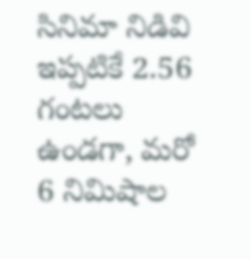సినిమా నిడివి ఇప్పటికే 2.56 గంట‌లు ఉండ‌గా, మ‌రో 6 నిమిషాల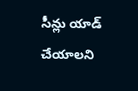సీన్లు యాడ్ చేయాల‌ని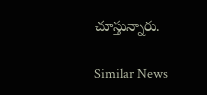చూస్తున్నారు.

Similar News